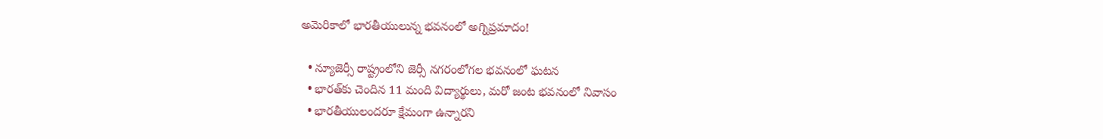అమెరికాలో భారతీయులున్న భవనంలో అగ్నిప్రమాదం!

  • న్యూజెర్సీ రాష్ట్రంలోని జెర్సీ నగరంలోగల భవనంలో ఘటన
  • భారత్‌కు చెందిన 11 మంది విద్యార్థులు, మరో జంట భవనంలో నివాసం
  • భారతీయులందరూ క్షేమంగా ఉన్నారని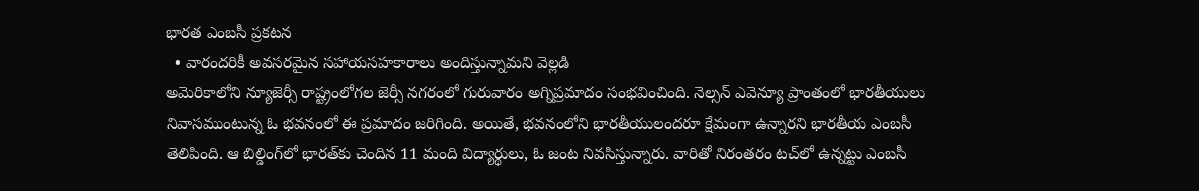భారత ఎంబసీ ప్రకటన
  • వారందరికీ అవసరమైన సహాయసహకారాలు అందిస్తున్నామని వెల్లడి
అమెరికాలోని న్యూజెర్సీ రాష్ట్రంలోగల జెర్సీ నగరంలో గురువారం అగ్నిప్రమాదం సంభవించింది. నెల్సన్ ఎవెన్యూ ప్రాంతంలో భారతీయులు నివాసముంటున్న ఓ భవనంలో ఈ ప్రమాదం జరిగింది. అయితే, భవనంలోని భారతీయులందరూ క్షేమంగా ఉన్నారని భారతీయ ఎంబసీ తెలిపింది. ఆ బిల్డింగ్‌లో భారత్‌కు చెందిన 11 మంది విద్యార్థులు, ఓ జంట నివసిస్తున్నారు. వారితో నిరంతరం టచ్‌లో ఉన్నట్టు ఎంబసీ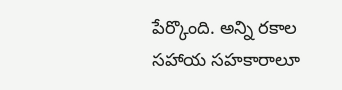పేర్కొంది. అన్ని రకాల సహాయ సహకారాలూ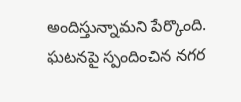అందిస్తున్నామని పేర్కొంది. ఘటనపై స్పందించిన నగర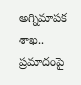అగ్నిమాపక శాఖ.. ప్రమాదంపై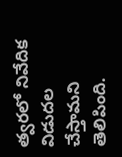త్వరలో నివేదిక విడుదల చేస్తామని తెలిపింది.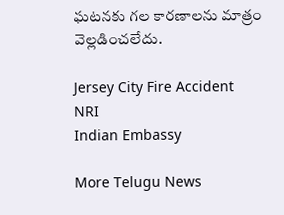ఘటనకు గల కారణాలను మాత్రం వెల్లడించలేదు.

Jersey City Fire Accident
NRI
Indian Embassy

More Telugu News